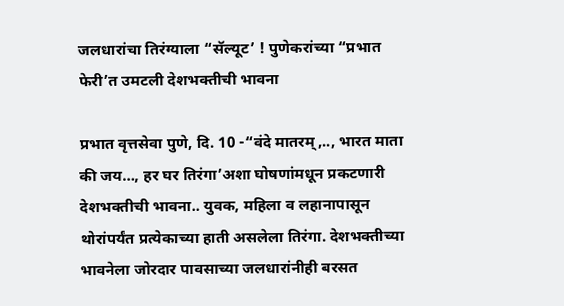जलधारांचा तिरंग्याला “सॅल्यूट’ ! पुणेकरांच्या “प्रभात फेरी’त उमटली देशभक्तीची भावना

प्रभात वृत्तसेवा पुणे, दि. 10 -“वंदे मातरम्,.., भारत माता की जय…, हर घर तिरंगा’अशा घोषणांमधून प्रकटणारी देशभक्तीची भावना.. युवक, महिला व लहानापासून थोरांपर्यंत प्रत्येकाच्या हाती असलेला तिरंगा. देशभक्तीच्या भावनेला जोरदार पावसाच्या जलधारांनीही बरसत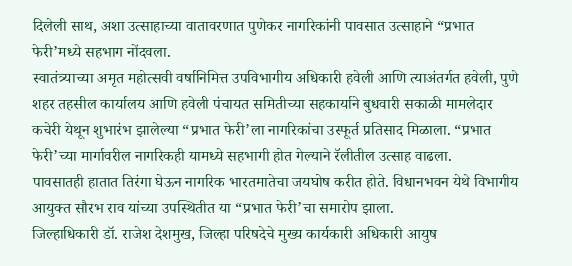दिलेली साथ, अशा उत्साहाच्या वातावरणात पुणेकर नागरिकांनी पावसात उत्साहाने “प्रभात फेरी’मध्ये सहभाग नोंदवला.
स्वातंत्र्याच्या अमृत महोत्सवी वर्षानिमित्त उपविभागीय अधिकारी हवेली आणि त्याअंतर्गत हवेली, पुणे शहर तहसील कार्यालय आणि हवेली पंचायत समितीच्या सहकार्याने बुधवारी सकाळी मामलेदार कचेरी येथून शुभारंभ झालेल्या “प्रभात फेरी’ला नागरिकांचा उस्फूर्त प्रतिसाद मिळाला. “प्रभात फेरी’च्या मार्गावरील नागरिकही यामध्ये सहभागी होत गेल्याने रॅलीतील उत्साह वाढला.
पावसातही हातात तिरंगा घेऊन नागरिक भारतमातेचा जयघोष करीत होते. विधानभवन येथे विभागीय आयुक्त सौरभ राव यांच्या उपस्थितीत या “प्रभात फेरी’चा समारोप झाला.
जिल्हाधिकारी डॉ. राजेश देशमुख, जिल्हा परिषदेचे मुख्य कार्यकारी अधिकारी आयुष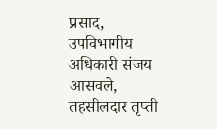प्रसाद, उपविभागीय अधिकारी संजय आसवले, तहसीलदार तृप्ती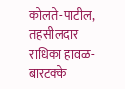कोलते-पाटील, तहसीलदार राधिका हावळ-बारटक्के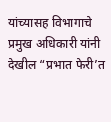यांच्यासह विभागाचे प्रमुख अधिकारी यांनी देखील “प्रभात फेरी’त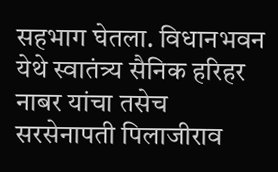सहभाग घेतला. विधानभवन येथे स्वातंत्र्य सैनिक हरिहर नाबर यांचा तसेच सरसेनापती पिलाजीराव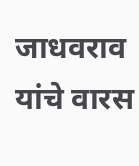जाधवराव यांचे वारस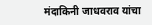मंदाकिनी जाधवराव यांचा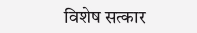विशेष सत्कार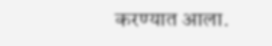करण्यात आला.